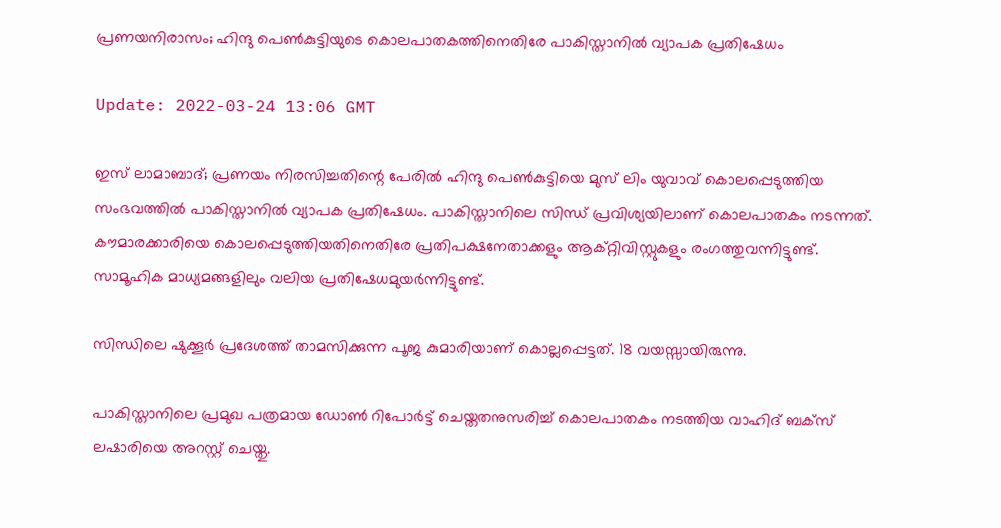പ്രണയനിരാസം; ഹിന്ദു പെണ്‍കുട്ടിയുടെ കൊലപാതകത്തിനെതിരേ പാകിസ്താനില്‍ വ്യാപക പ്രതിഷേധം

Update: 2022-03-24 13:06 GMT

ഇസ് ലാമാബാദ്; പ്രണയം നിരസിച്ചതിന്റെ പേരില്‍ ഹിന്ദു പെണ്‍കുട്ടിയെ മുസ് ലിം യുവാവ് കൊലപ്പെടുത്തിയ സംഭവത്തില്‍ പാകിസ്താനില്‍ വ്യാപക പ്രതിഷേധം. പാകിസ്താനിലെ സിന്ധ് പ്രവിശ്യയിലാണ് കൊലപാതകം നടന്നത്. കൗമാരക്കാരിയെ കൊലപ്പെടുത്തിയതിനെതിരേ പ്രതിപക്ഷനേതാക്കളും ആക്റ്റിവിസ്റ്റുകളും രംഗത്തുവന്നിട്ടുണ്ട്. സാമൂഹിക മാധ്യമങ്ങളിലും വലിയ പ്രതിഷേധമുയര്‍ന്നിട്ടുണ്ട്.

സിന്ധിലെ ഷുക്കൂര്‍ പ്രദേശത്ത് താമസിക്കുന്ന പൂജ കുമാരിയാണ് കൊല്ലപ്പെട്ടത്. 18 വയസ്സായിരുന്നു.

പാകിസ്താനിലെ പ്രമുഖ പത്രമായ ഡോണ്‍ റിപോര്‍ട്ട് ചെയ്തതനുസരിച്ച് കൊലപാതകം നടത്തിയ വാഹിദ് ബക്‌സ് ലഷാരിയെ അറസ്റ്റ് ചെയ്തു.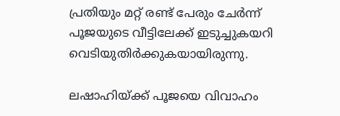പ്രതിയും മറ്റ് രണ്ട് പേരും ചേര്‍ന്ന് പൂജയുടെ വീട്ടിലേക്ക് ഇടുച്ചുകയറി വെടിയുതിര്‍ക്കുകയായിരുന്നു.

ലഷാഹിയ്ക്ക് പൂജയെ വിവാഹം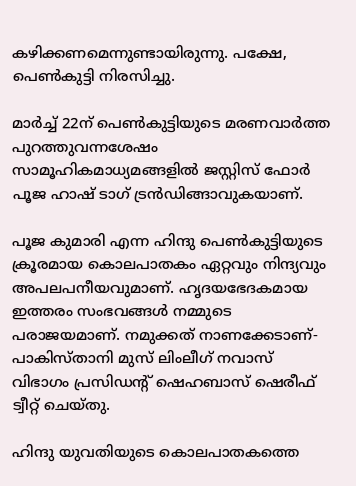കഴിക്കണമെന്നുണ്ടായിരുന്നു. പക്ഷേ, പെണ്‍കുട്ടി നിരസിച്ചു.

മാര്‍ച്ച് 22ന് പെണ്‍കുട്ടിയുടെ മരണവാര്‍ത്ത പുറത്തുവന്നശേഷം സാമൂഹികമാധ്യമങ്ങളില്‍ ജസ്റ്റിസ് ഫോര്‍ പൂജ ഹാഷ് ടാഗ് ട്രന്‍ഡിങ്ങാവുകയാണ്.

പൂജ കുമാരി എന്ന ഹിന്ദു പെണ്‍കുട്ടിയുടെ ക്രൂരമായ കൊലപാതകം ഏറ്റവും നിന്ദ്യവും അപലപനീയവുമാണ്. ഹൃദയഭേദകമായ ഇത്തരം സംഭവങ്ങള്‍ നമ്മുടെ പരാജയമാണ്. നമുക്കത് നാണക്കേടാണ്- പാകിസ്താനി മുസ് ലിംലീഗ് നവാസ് വിഭാഗം പ്രസിഡന്റ് ഷെഹബാസ് ഷെരീഫ് ട്വീറ്റ് ചെയ്തു.

ഹിന്ദു യുവതിയുടെ കൊലപാതകത്തെ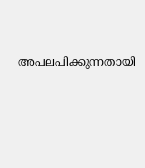അപലപിക്കുന്നതായി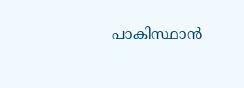പാകിസ്ഥാന്‍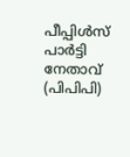പീപ്പിള്‍സ് പാര്‍ട്ടി നേതാവ് (പിപിപി)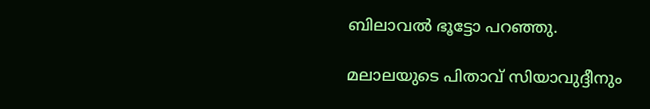ബിലാവല്‍ ഭൂട്ടോ പറഞ്ഞു.

മലാലയുടെ പിതാവ് സിയാവുദ്ദീനും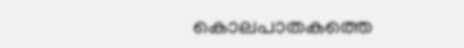കൊലപാതകത്തെ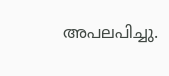അപലപിച്ചു.